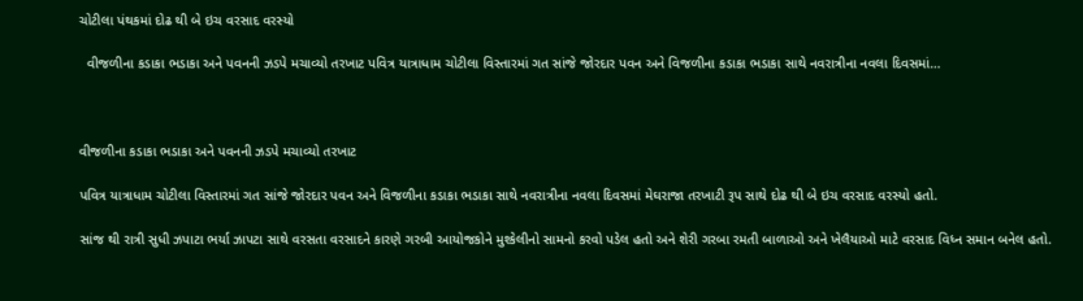ચોટીલા પંથકમાં દોઢ થી બે ઇચ વરસાદ વરસ્યો

  વીજળીના કડાકા ભડાકા અને પવનની ઝડપે મચાવ્યો તરખાટ પવિત્ર યાત્રાધામ ચોટીલા વિસ્તારમાં ગત સાંજે જોરદાર પવન અને વિજળીના કડાકા ભડાકા સાથે નવરાત્રીના નવલા દિવસમાં…



વીજળીના કડાકા ભડાકા અને પવનની ઝડપે મચાવ્યો તરખાટ

પવિત્ર યાત્રાધામ ચોટીલા વિસ્તારમાં ગત સાંજે જોરદાર પવન અને વિજળીના કડાકા ભડાકા સાથે નવરાત્રીના નવલા દિવસમાં મેઘરાજા તરખાટી રૂપ સાથે દોઢ થી બે ઇચ વરસાદ વરસ્યો હતો.

સાંજ થી રાત્રી સુધી ઝપાટા ભર્યા ઝાપટા સાથે વરસતા વરસાદને કારણે ગરબી આયોજકોને મુશ્કેલીનો સામનો કરવો પડેલ હતો અને શેરી ગરબા રમતી બાળાઓ અને ખેલૈયાઓ માટે વરસાદ વિધ્ન સમાન બનેલ હતો.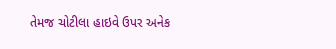તેમજ ચોટીલા હાઇવે ઉપર અનેક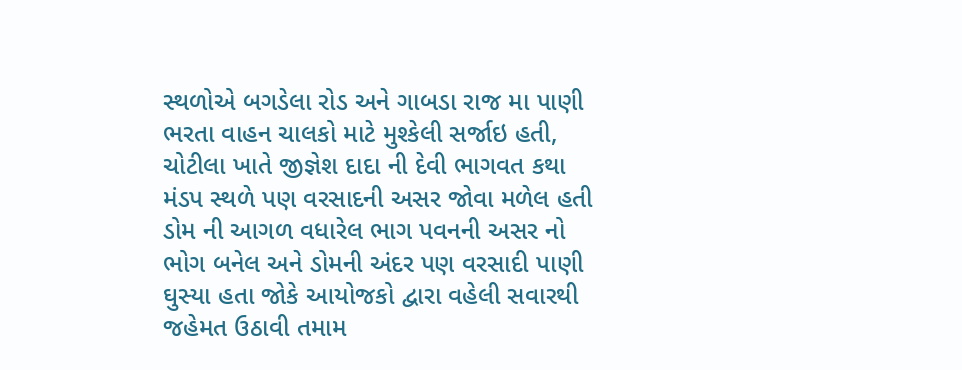સ્થળોએ બગડેલા રોડ અને ગાબડા રાજ મા પાણી ભરતા વાહન ચાલકો માટે મુશ્કેલી સર્જાઇ હતી, ચોટીલા ખાતે જીજ્ઞેશ દાદા ની દેવી ભાગવત કથા મંડપ સ્થળે પણ વરસાદની અસર જોવા મળેલ હતી ડોમ ની આગળ વધારેલ ભાગ પવનની અસર નો ભોગ બનેલ અને ડોમની અંદર પણ વરસાદી પાણી ઘુસ્યા હતા જોકે આયોજકો દ્વારા વહેલી સવારથી જહેમત ઉઠાવી તમામ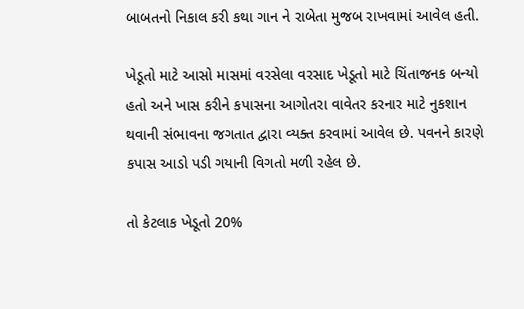બાબતનો નિકાલ કરી કથા ગાન ને રાબેતા મુજબ રાખવામાં આવેલ હતી.

ખેડૂતો માટે આસો માસમાં વરસેલા વરસાદ ખેડૂતો માટે ચિંતાજનક બન્યો હતો અને ખાસ કરીને કપાસના આગોતરા વાવેતર કરનાર માટે નુકશાન થવાની સંભાવના જગતાત દ્વારા વ્યક્ત કરવામાં આવેલ છે. પવનને કારણે કપાસ આડો પડી ગયાની વિગતો મળી રહેલ છે.

તો કેટલાક ખેડૂતો 20%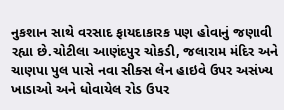નુકશાન સાથે વરસાદ ફાયદાકારક પણ હોવાનું જણાવી રહ્યા છે.ચોટીલા આણંદપુર ચોકડી, જલારામ મંદિર અને ચાણપા પુલ પાસે નવા સીક્સ લેન હાઇવે ઉપર અસંખ્ય ખાડાઓ અને ધોવાયેલ રોડ ઉપર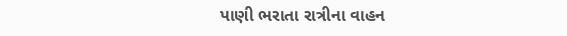પાણી ભરાતા રાત્રીના વાહન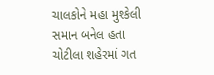ચાલકોને મહા મુશ્કેલી સમાન બનેલ હતા ચોટીલા શહેરમાં ગત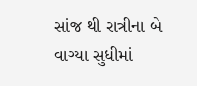સાંજ થી રાત્રીના બે વાગ્યા સુધીમાં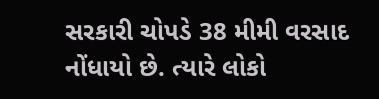સરકારી ચોપડે 38 મીમી વરસાદ નોંધાયો છે. ત્યારે લોકો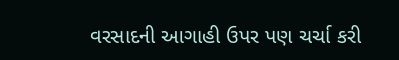વરસાદની આગાહી ઉપર પણ ચર્ચા કરી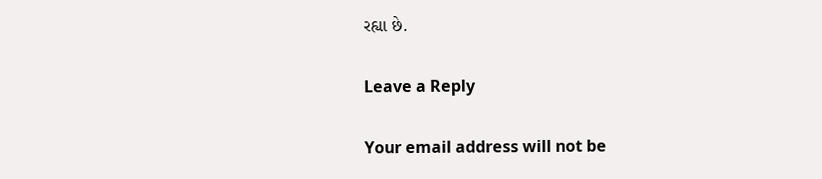રહ્યા છે.

Leave a Reply

Your email address will not be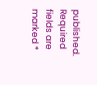published. Required fields are marked *